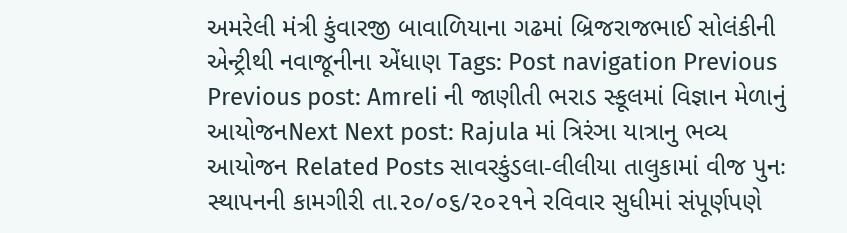અમરેલી મંત્રી કુંવારજી બાવાળિયાના ગઢમાં બ્રિજરાજભાઈ સોલંકીની એન્ટ્રીથી નવાજૂનીના એંધાણ Tags: Post navigation Previous Previous post: Amreli ની જાણીતી ભરાડ સ્કૂલમાં વિજ્ઞાન મેળાનું આયોજનNext Next post: Rajula માં ત્રિરંઞા યાત્રાનુ ભવ્ય આયોજન Related Posts સાવરકુંડલા-લીલીયા તાલુકામાં વીજ પુનઃ સ્થાપનની કામગીરી તા.૨૦/૦૬/૨૦૨૧ને રવિવાર સુધીમાં સંપૂર્ણપણે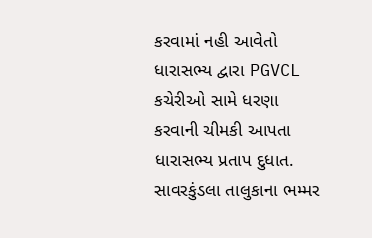કરવામાં નહી આવેતો ધારાસભ્ય દ્વારા PGVCL કચેરીઓ સામે ધરણા કરવાની ચીમકી આપતા ધારાસભ્ય પ્રતાપ દુધાત. સાવરકુંડલા તાલુકાના ભમ્મર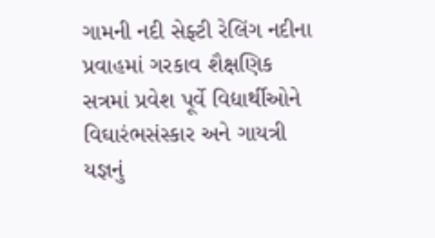ગામની નદી સેફ્ટી રેલિંગ નદીના પ્રવાહમાં ગરકાવ શૈક્ષણિક સત્રમાં પ્રવેશ પૂર્વે વિદ્યાર્થીઓને વિઘારંભસંસ્કાર અને ગાયત્રી યજ્ઞનું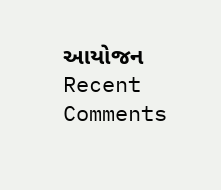આયોજન
Recent Comments